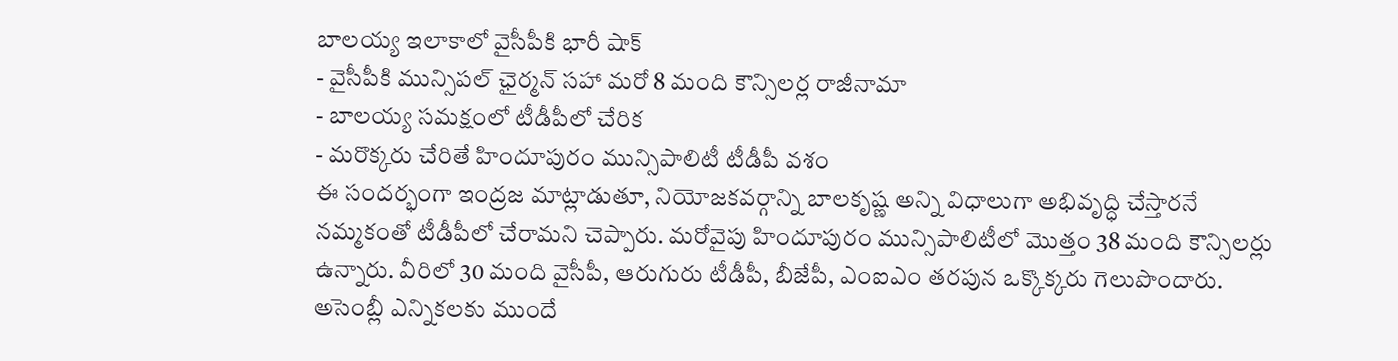బాలయ్య ఇలాకాలో వైసీపీకి భారీ షాక్
- వైసీపీకి మున్సిపల్ ఛైర్మన్ సహా మరో 8 మంది కౌన్సిలర్ల రాజీనామా
- బాలయ్య సమక్షంలో టీడీపీలో చేరిక
- మరొక్కరు చేరితే హిందూపురం మున్సిపాలిటీ టీడీపీ వశం
ఈ సందర్భంగా ఇంద్రజ మాట్లాడుతూ, నియోజకవర్గాన్ని బాలకృష్ణ అన్ని విధాలుగా అభివృద్ధి చేస్తారనే నమ్మకంతో టీడీపీలో చేరామని చెప్పారు. మరోవైపు హిందూపురం మున్సిపాలిటీలో మొత్తం 38 మంది కౌన్సిలర్లు ఉన్నారు. వీరిలో 30 మంది వైసీపీ, ఆరుగురు టీడీపీ, బీజేపీ, ఎంఐఎం తరపున ఒక్కొక్కరు గెలుపొందారు. అసెంబ్లీ ఎన్నికలకు ముందే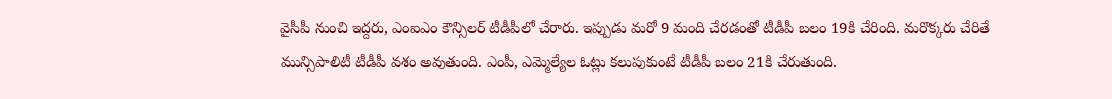వైసీపీ నుంచి ఇద్దరు, ఎంఐఎం కౌన్సిలర్ టీడీపీలో చేరారు. ఇప్పుడు మరో 9 మంది చేరడంతో టీడీపీ బలం 19కి చేరింది. మరొక్కరు చేరితే మున్సిపాలిటీ టీడీపీ వశం అవుతుంది. ఎంపీ, ఎమ్మెల్యేల ఓట్లు కలుపుకుంటే టీడీపీ బలం 21కి చేరుతుంది.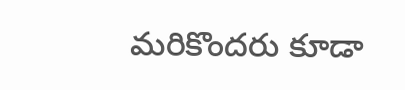మరికొందరు కూడా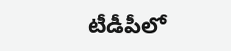టీడీపీలో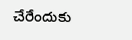చేరేందుకు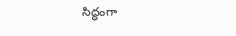సిద్ధంగా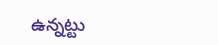ఉన్నట్టు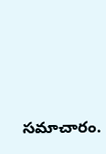సమాచారం.